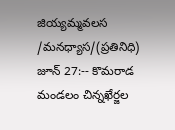జియ్యమ్మవలస /మనధ్యాస/(ప్రతినిధి) జూన్ 27:-- కొమరాడ మండలం చిన్నఖేర్జల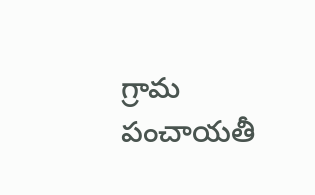గ్రామ పంచాయతీ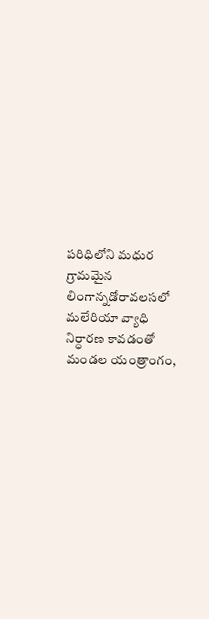పరిధిలోని మధుర గ్రామమైన లింగాన్నడోరావలసలో మలేరియా వ్యాధి నిర్ధారణ కావడంతో మండల యంత్రాంగం,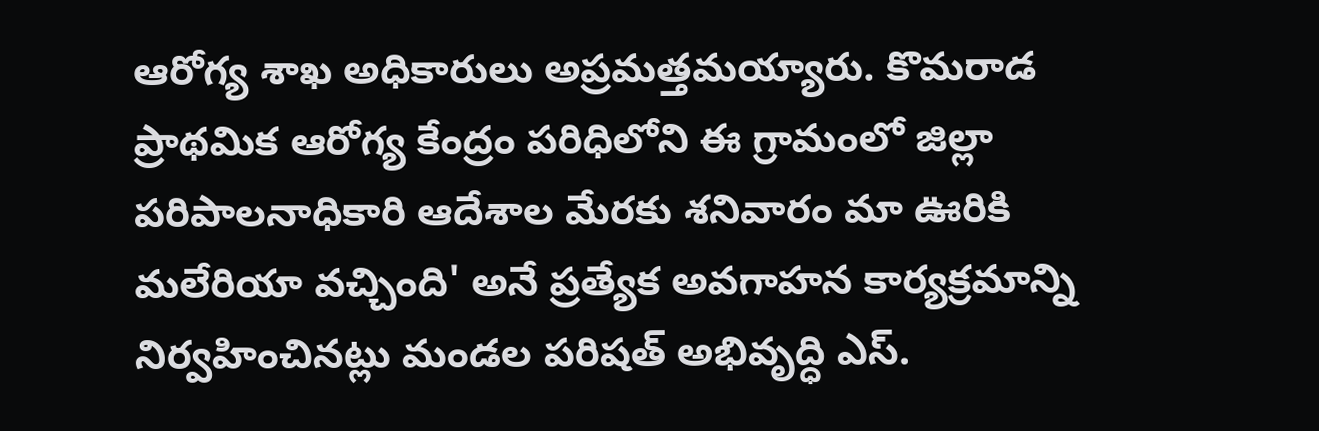ఆరోగ్య శాఖ అధికారులు అప్రమత్తమయ్యారు. కొమరాడ ప్రాథమిక ఆరోగ్య కేంద్రం పరిధిలోని ఈ గ్రామంలో జిల్లా పరిపాలనాధికారి ఆదేశాల మేరకు శనివారం మా ఊరికి మలేరియా వచ్చింది' అనే ప్రత్యేక అవగాహన కార్యక్రమాన్ని నిర్వహించినట్లు మండల పరిషత్ అభివృద్ధి ఎస్.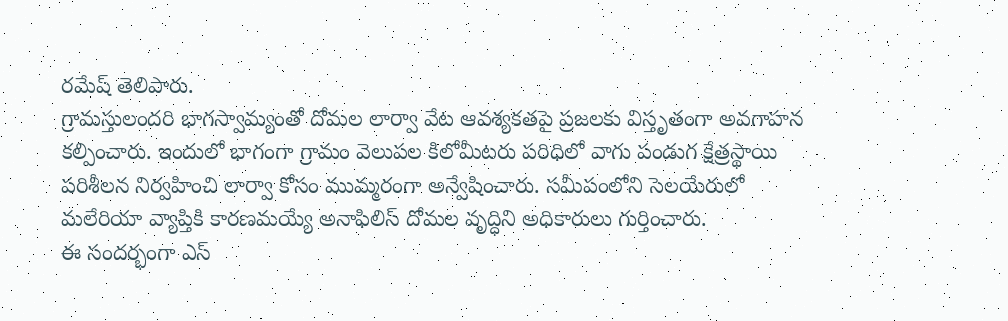రమేష్ తెలిపారు.
గ్రామస్తులందరి భాగస్వామ్యంతో దోమల లార్వా వేట ఆవశ్యకతపై ప్రజలకు విస్తృతంగా అవగాహన కల్పించారు. ఇందులో భాగంగా గ్రామం వెలుపల కిలోమీటరు పరిధిలో వాగు పండుగ క్షేత్రస్థాయి పరిశీలన నిర్వహించి లార్వా కోసం ముమ్మరంగా అన్వేషించారు. సమీపంలోని సెలయేరులో మలేరియా వ్యాప్తికి కారణమయ్యే అనాఫిలిస్ దోమల వృద్ధిని అధికారులు గుర్తించారు.
ఈ సందర్భంగా ఎస్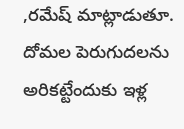,రమేష్ మాట్లాడుతూ. దోమల పెరుగుదలను అరికట్టేందుకు ఇళ్ల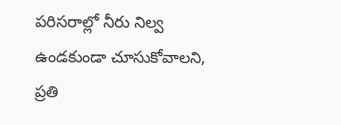పరిసరాల్లో నీరు నిల్వ ఉండకుండా చూసుకోవాలని, ప్రతి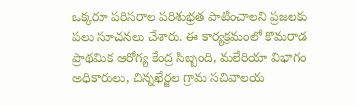ఒక్కరూ పరిసరాల పరిశుభ్రత పాటించాలని ప్రజలకు పలు సూచనలు చేశారు. ఈ కార్యక్రమంలో కొమరాడ ప్రాథమిక ఆరోగ్య కేంద్ర సిబ్బంది, మలేరియా విభాగం అధికారులు, చిన్నఖేర్జల గ్రామ సచివాలయ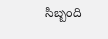సిబ్బంది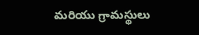మరియు గ్రామస్థులు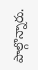పాల్గొన్నారు.